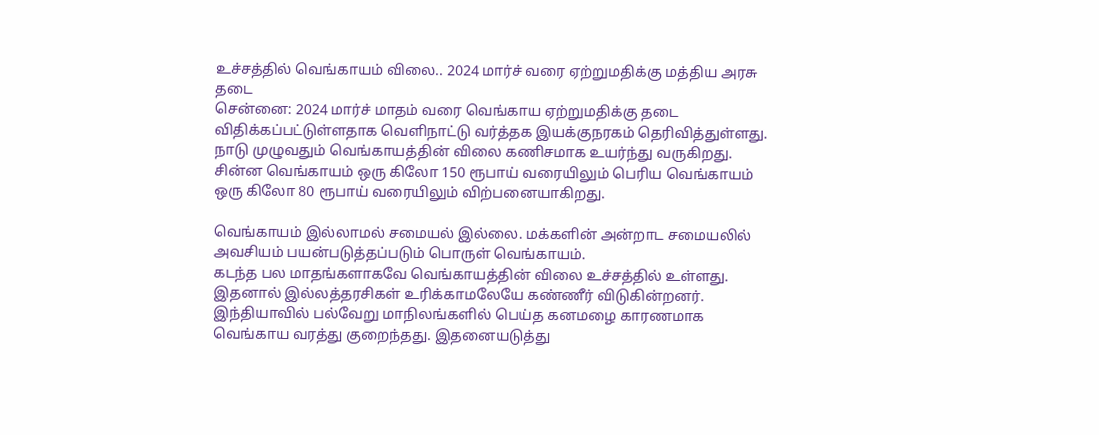உச்சத்தில் வெங்காயம் விலை.. 2024 மார்ச் வரை ஏற்றுமதிக்கு மத்திய அரசு தடை
சென்னை: 2024 மார்ச் மாதம் வரை வெங்காய ஏற்றுமதிக்கு தடை விதிக்கப்பட்டுள்ளதாக வெளிநாட்டு வர்த்தக இயக்குநரகம் தெரிவித்துள்ளது.
நாடு முழுவதும் வெங்காயத்தின் விலை கணிசமாக உயர்ந்து வருகிறது. சின்ன வெங்காயம் ஒரு கிலோ 150 ரூபாய் வரையிலும் பெரிய வெங்காயம் ஒரு கிலோ 80 ரூபாய் வரையிலும் விற்பனையாகிறது.

வெங்காயம் இல்லாமல் சமையல் இல்லை. மக்களின் அன்றாட சமையலில் அவசியம் பயன்படுத்தப்படும் பொருள் வெங்காயம்.
கடந்த பல மாதங்களாகவே வெங்காயத்தின் விலை உச்சத்தில் உள்ளது. இதனால் இல்லத்தரசிகள் உரிக்காமலேயே கண்ணீர் விடுகின்றனர்.
இந்தியாவில் பல்வேறு மாநிலங்களில் பெய்த கனமழை காரணமாக வெங்காய வரத்து குறைந்தது. இதனையடுத்து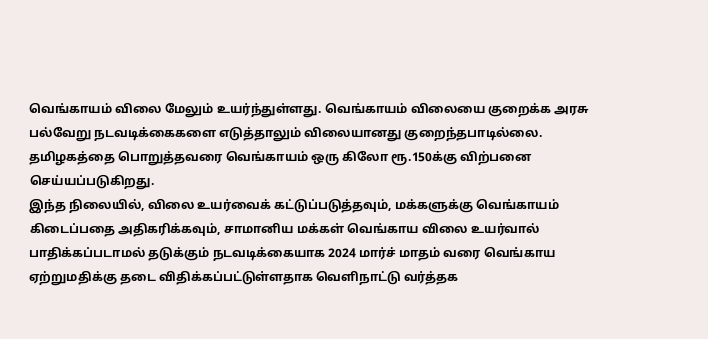வெங்காயம் விலை மேலும் உயர்ந்துள்ளது. வெங்காயம் விலையை குறைக்க அரசு பல்வேறு நடவடிக்கைகளை எடுத்தாலும் விலையானது குறைந்தபாடில்லை. தமிழகத்தை பொறுத்தவரை வெங்காயம் ஒரு கிலோ ரூ.150க்கு விற்பனை செய்யப்படுகிறது.
இந்த நிலையில், விலை உயர்வைக் கட்டுப்படுத்தவும், மக்களுக்கு வெங்காயம் கிடைப்பதை அதிகரிக்கவும், சாமானிய மக்கள் வெங்காய விலை உயர்வால் பாதிக்கப்படாமல் தடுக்கும் நடவடிக்கையாக 2024 மார்ச் மாதம் வரை வெங்காய ஏற்றுமதிக்கு தடை விதிக்கப்பட்டுள்ளதாக வெளிநாட்டு வர்த்தக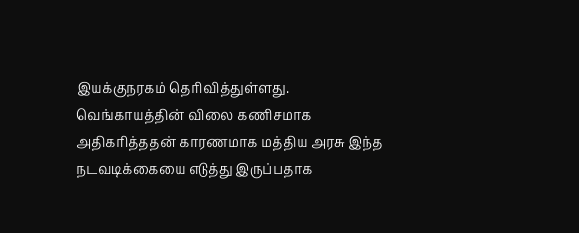இயக்குநரகம் தெரிவித்துள்ளது.
வெங்காயத்தின் விலை கணிசமாக அதிகரித்ததன் காரணமாக மத்திய அரசு இந்த நடவடிக்கையை எடுத்து இருப்பதாக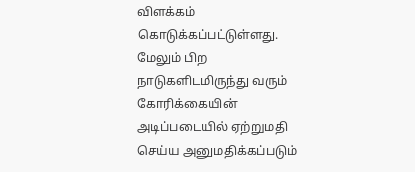விளக்கம் கொடுக்கப்பட்டுள்ளது. மேலும் பிற நாடுகளிடமிருந்து வரும் கோரிக்கையின் அடிப்படையில் ஏற்றுமதி செய்ய அனுமதிக்கப்படும்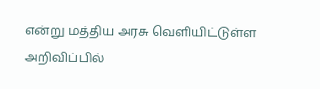என்று மத்திய அரசு வெளியிட்டுள்ள அறிவிப்பில்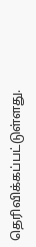தெரிவிக்கப்பட்டுள்ளது.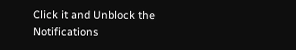Click it and Unblock the Notifications